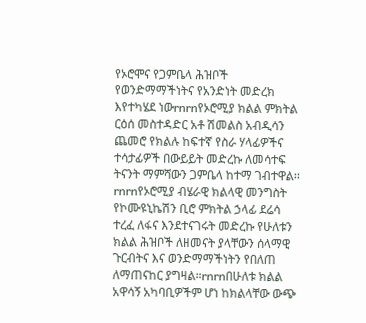የኦሮሞና የጋምቤላ ሕዝቦች የወንድማማችነትና የአንድነት መድረክ እየተካሄደ ነውrnrnየኦሮሚያ ክልል ምክትል ርዕሰ መስተዳድር አቶ ሽመልስ አብዲሳን ጨመሮ የክልሉ ከፍተኛ የስራ ሃላፊዎችና ተሳታፊዎች በውይይት መድረኩ ለመሳተፍ ትናንት ማምሻውን ጋምቤላ ከተማ ገብተዋል፡፡rnrnየኦሮሚያ ብሄራዊ ክልላዊ መንግስት የኮሙዩኒኬሽን ቢሮ ምክትል ኃላፊ ደሬሳ ተረፈ ለፋና እንደተናገሩት መድረኩ የሁለቱን ክልል ሕዝቦች ለዘመናት ያላቸውን ሰላማዊ ጉርብትና እና ወንድማማችነትን የበለጠ ለማጠናከር ያግዛል።rnrnበሁለቱ ክልል አዋሳኝ አካባቢዎችም ሆነ ከክልላቸው ውጭ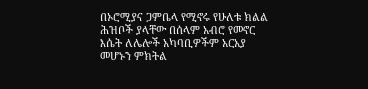በኦሮሚያና ጋምቤላ የሚኖሩ የሁለቱ ክልል ሕዝቦች ያላቸው በሰላም አብሮ የመኖር እሴት ለሌሎች አካባቢዎችም አርአያ መሆኑን ምክትል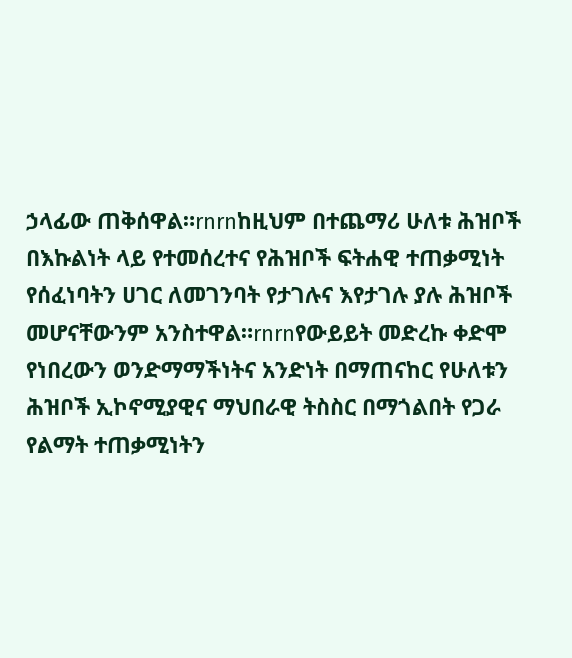ኃላፊው ጠቅሰዋል።rnrnከዚህም በተጨማሪ ሁለቱ ሕዝቦች በእኩልነት ላይ የተመሰረተና የሕዝቦች ፍትሐዊ ተጠቃሚነት የሰፈነባትን ሀገር ለመገንባት የታገሉና እየታገሉ ያሉ ሕዝቦች መሆናቸውንም አንስተዋል።rnrnየውይይት መድረኩ ቀድሞ የነበረውን ወንድማማችነትና አንድነት በማጠናከር የሁለቱን ሕዝቦች ኢኮኖሚያዊና ማህበራዊ ትስስር በማጎልበት የጋራ የልማት ተጠቃሚነትን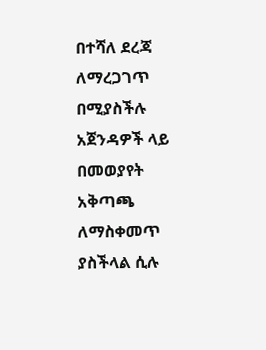በተሻለ ደረጃ ለማረጋገጥ በሚያስችሉ አጀንዳዎች ላይ በመወያየት አቅጣጫ ለማስቀመጥ ያስችላል ሲሉ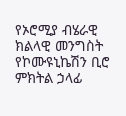የኦሮሚያ ብሄራዊ ክልላዊ መንግስት የኮሙዩኒኬሽን ቢሮ ምክትል ኃላፊ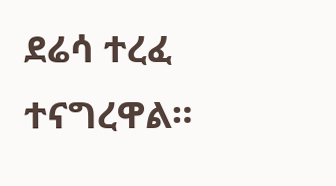ደሬሳ ተረፈ ተናግረዋል።